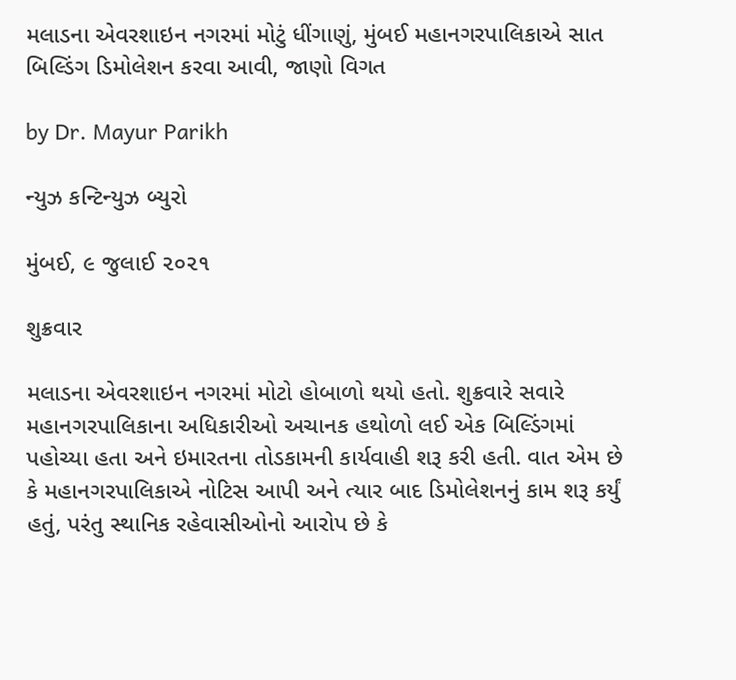મલાડના એવરશાઇન નગરમાં મોટું ધીંગાણું, મુંબઈ મહાનગરપાલિકાએ સાત બિલ્ડિંગ ડિમોલેશન કરવા આવી, જાણો વિગત

by Dr. Mayur Parikh

ન્યુઝ કન્ટિન્યુઝ બ્યુરો

મુંબઈ, ૯ જુલાઈ ૨૦૨૧

શુક્રવાર

મલાડના એવરશાઇન નગરમાં મોટો હોબાળો થયો હતો. શુક્રવારે સવારે મહાનગરપાલિકાના અધિકારીઓ અચાનક હથોળો લઈ એક બિલ્ડિંગમાં પહોચ્યા હતા અને ઇમારતના તોડકામની કાર્યવાહી શરૂ કરી હતી. વાત એમ છે કે મહાનગરપાલિકાએ નોટિસ આપી અને ત્યાર બાદ ડિમોલેશનનું કામ શરૂ કર્યું હતું, પરંતુ સ્થાનિક રહેવાસીઓનો આરોપ છે કે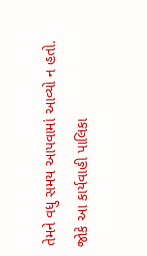તેમને વધુ સમય આપવામાં આવ્યો ન હતો. જોકે આ કાર્યવાહી પાલિકા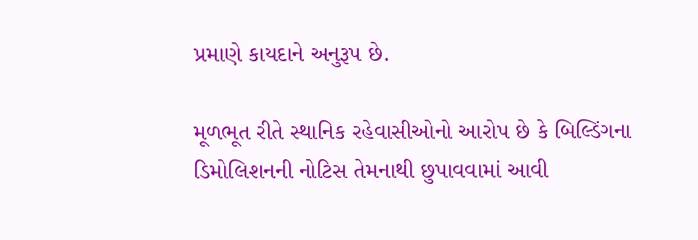પ્રમાણે કાયદાને અનુરૂપ છે.

મૂળભૂત રીતે સ્થાનિક રહેવાસીઓનો આરોપ છે કે બિલ્ડિંગના ડિમોલિશનની નોટિસ તેમનાથી છુપાવવામાં આવી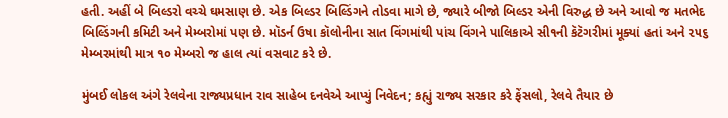હતી. અહીં બે બિલ્ડરો વચ્ચે ઘમસાણ છે. એક બિલ્ડર બિલ્ડિંગને તોડવા માગે છે, જ્યારે બીજો બિલ્ડર એની વિરુદ્ધ છે અને આવો જ મતભેદ બિલ્ડિંગની કમિટી અને મેમ્બરોમાં પણ છે. મૉડર્ન ઉષા કૉલોનીના સાત વિંગમાંથી પાંચ વિંગને પાલિકાએ સી૧ની કૅટૅગરીમાં મૂક્યાં હતાં અને ૨૫૬ મેમ્બરમાંથી માત્ર ૧૦ મેમ્બરો જ હાલ ત્યાં વસવાટ કરે છે.

મુંબઈ લોકલ અંગે રેલવેના રાજ્યપ્રધાન રાવ સાહેબ દનવેએ આપ્યું નિવેદન; કહ્યું રાજ્ય સરકાર કરે ફેંસલો, રેલવે તૈયાર છે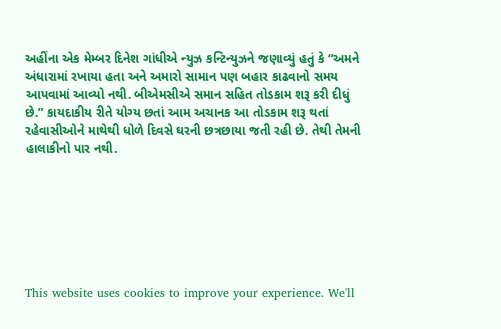અહીંના એક મેમ્બર દિનેશ ગાંધીએ ન્યુઝ કન્ટિન્યુઝને જણાવ્યું હતું કે “અમને અંધારામાં રખાયા હતા અને અમારો સામાન પણ બહાર કાઢવાનો સમય આપવામાં આવ્યો નથી. બીએમસીએ સમાન સહિત તોડકામ શરૂ કરી દીધું છે.” કાયદાકીય રીતે યોગ્ય છતાં આમ અચાનક આ તોડકામ શરૂ થતાં રહેવાસીઓને માથેથી ધોળે દિવસે ઘરની છત્રછાયા જતી રહી છે. તેથી તેમની હાલાકીનો પાર નથી.







This website uses cookies to improve your experience. We'll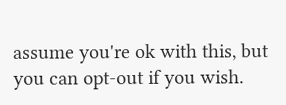assume you're ok with this, but you can opt-out if you wish.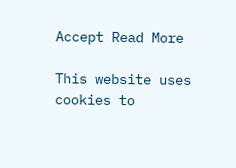Accept Read More

This website uses cookies to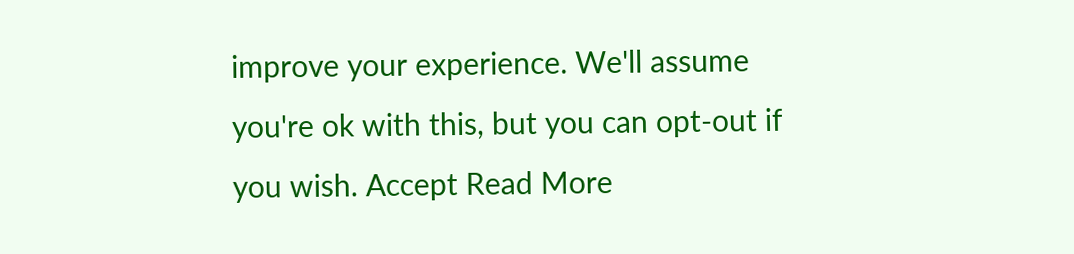improve your experience. We'll assume you're ok with this, but you can opt-out if you wish. Accept Read More